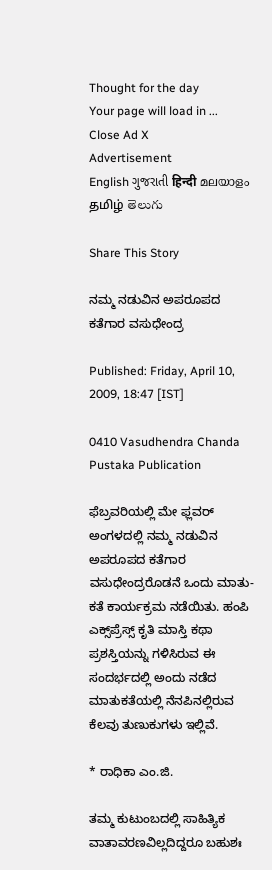Thought for the day
Your page will load in ...
Close Ad X
Advertisement
English ગુજરાતી हिन्दी മലയാളം தமிழ் తెలుగు

Share This Story

ನಮ್ಮ ನಡುವಿನ ಅಪರೂಪದ ಕತೆಗಾರ ವಸುಧೇಂದ್ರ

Published: Friday, April 10, 2009, 18:47 [IST]

0410 Vasudhendra Chanda Pustaka Publication

ಫೆಬ್ರವರಿಯಲ್ಲಿ ಮೇ ಫ್ಲವರ್ ಅಂಗಳದಲ್ಲಿ ನಮ್ಮ ನಡುವಿನ ಅಪರೂಪದ ಕತೆಗಾರ ವಸುಧೇಂದ್ರರೊಡನೆ ಒಂದು ಮಾತು-ಕತೆ ಕಾರ್ಯಕ್ರಮ ನಡೆಯಿತು. ಹಂಪಿ ಎಕ್ಸ್‌ಪ್ರೆಸ್ಸ್ ಕೃತಿ ಮಾಸ್ತಿ ಕಥಾ ಪ್ರಶಸ್ತಿಯನ್ನು ಗಳಿಸಿರುವ ಈ ಸಂದರ್ಭದಲ್ಲಿ ಅಂದು ನಡೆದ ಮಾತುಕತೆಯಲ್ಲಿ ನೆನಪಿನಲ್ಲಿರುವ ಕೆಲವು ತುಣುಕುಗಳು ಇಲ್ಲಿವೆ.

* ರಾಧಿಕಾ ಎಂ.ಜಿ.

ತಮ್ಮ ಕುಟುಂಬದಲ್ಲಿ ಸಾಹಿತ್ಯಿಕ ವಾತಾವರಣವಿಲ್ಲದಿದ್ದರೂ ಬಹುಶಃ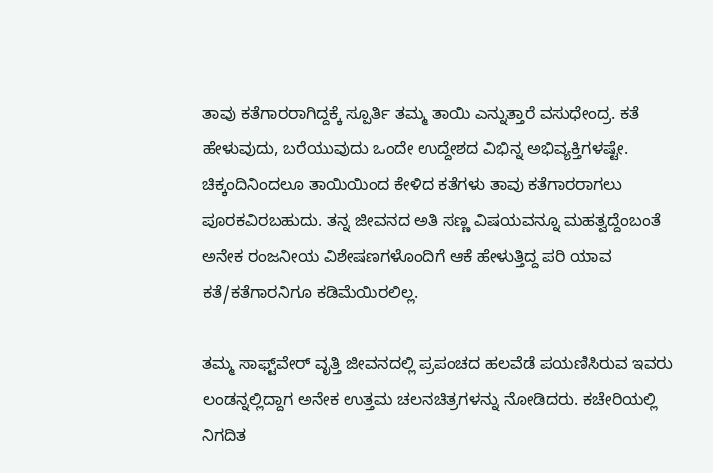ತಾವು ಕತೆಗಾರರಾಗಿದ್ದಕ್ಕೆ ಸ್ಪೂರ್ತಿ ತಮ್ಮ ತಾಯಿ ಎನ್ನುತ್ತಾರೆ ವಸುಧೇಂದ್ರ. ಕತೆ ಹೇಳುವುದು, ಬರೆಯುವುದು ಒಂದೇ ಉದ್ದೇಶದ ವಿಭಿನ್ನ ಅಭಿವ್ಯಕ್ತಿಗಳಷ್ಟೇ. ಚಿಕ್ಕಂದಿನಿಂದಲೂ ತಾಯಿಯಿಂದ ಕೇಳಿದ ಕತೆಗಳು ತಾವು ಕತೆಗಾರರಾಗಲು ಪೂರಕವಿರಬಹುದು. ತನ್ನ ಜೀವನದ ಅತಿ ಸಣ್ಣ ವಿಷಯವನ್ನೂ ಮಹತ್ವದ್ದೆಂಬಂತೆ ಅನೇಕ ರಂಜನೀಯ ವಿಶೇಷಣಗಳೊಂದಿಗೆ ಆಕೆ ಹೇಳುತ್ತಿದ್ದ ಪರಿ ಯಾವ ಕತೆ/ಕತೆಗಾರನಿಗೂ ಕಡಿಮೆಯಿರಲಿಲ್ಲ.

ತಮ್ಮ ಸಾಫ್ಟ್‌ವೇರ್ ವೃತ್ತಿ ಜೀವನದಲ್ಲಿ ಪ್ರಪಂಚದ ಹಲವೆಡೆ ಪಯಣಿಸಿರುವ ಇವರು ಲಂಡನ್ನಲ್ಲಿದ್ದಾಗ ಅನೇಕ ಉತ್ತಮ ಚಲನಚಿತ್ರಗಳನ್ನು ನೋಡಿದರು. ಕಚೇರಿಯಲ್ಲಿ ನಿಗದಿತ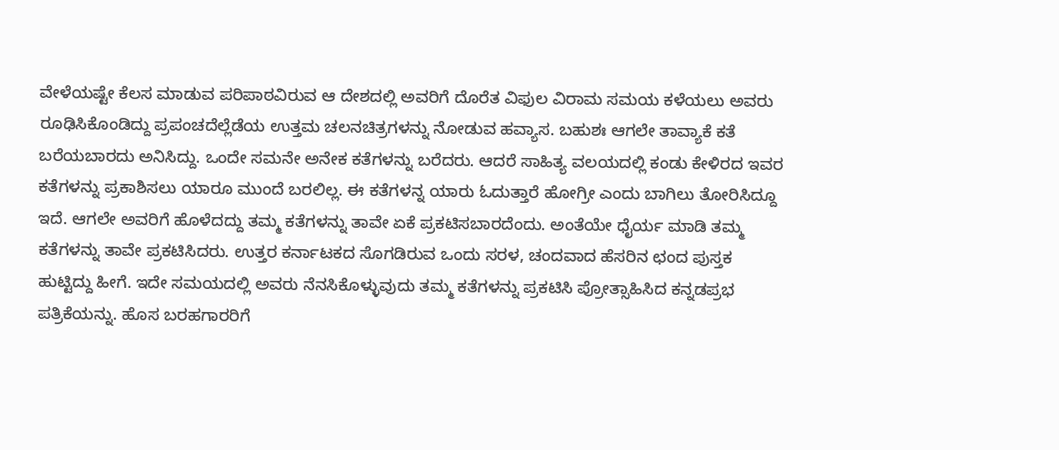ವೇಳೆಯಷ್ಟೇ ಕೆಲಸ ಮಾಡುವ ಪರಿಪಾಠವಿರುವ ಆ ದೇಶದಲ್ಲಿ ಅವರಿಗೆ ದೊರೆತ ವಿಫುಲ ವಿರಾಮ ಸಮಯ ಕಳೆಯಲು ಅವರು ರೂಢಿಸಿಕೊಂಡಿದ್ದು ಪ್ರಪಂಚದೆಲ್ಲೆಡೆಯ ಉತ್ತಮ ಚಲನಚಿತ್ರಗಳನ್ನು ನೋಡುವ ಹವ್ಯಾಸ. ಬಹುಶಃ ಆಗಲೇ ತಾವ್ಯಾಕೆ ಕತೆ ಬರೆಯಬಾರದು ಅನಿಸಿದ್ದು. ಒಂದೇ ಸಮನೇ ಅನೇಕ ಕತೆಗಳನ್ನು ಬರೆದರು. ಆದರೆ ಸಾಹಿತ್ಯ ವಲಯದಲ್ಲಿ ಕಂಡು ಕೇಳಿರದ ಇವರ ಕತೆಗಳನ್ನು ಪ್ರಕಾಶಿಸಲು ಯಾರೂ ಮುಂದೆ ಬರಲಿಲ್ಲ. ಈ ಕತೆಗಳನ್ನ ಯಾರು ಓದುತ್ತಾರೆ ಹೋಗ್ರೀ ಎಂದು ಬಾಗಿಲು ತೋರಿಸಿದ್ದೂ ಇದೆ. ಆಗಲೇ ಅವರಿಗೆ ಹೊಳೆದದ್ದು ತಮ್ಮ ಕತೆಗಳನ್ನು ತಾವೇ ಏಕೆ ಪ್ರಕಟಿಸಬಾರದೆಂದು. ಅಂತೆಯೇ ಧೈರ್ಯ ಮಾಡಿ ತಮ್ಮ ಕತೆಗಳನ್ನು ತಾವೇ ಪ್ರಕಟಿಸಿದರು. ಉತ್ತರ ಕರ್ನಾಟಕದ ಸೊಗಡಿರುವ ಒಂದು ಸರಳ, ಚಂದವಾದ ಹೆಸರಿನ ಛಂದ ಪುಸ್ತಕ ಹುಟ್ಟಿದ್ದು ಹೀಗೆ. ಇದೇ ಸಮಯದಲ್ಲಿ ಅವರು ನೆನಸಿಕೊಳ್ಳುವುದು ತಮ್ಮ ಕತೆಗಳನ್ನು ಪ್ರಕಟಿಸಿ ಪ್ರೋತ್ಸಾಹಿಸಿದ ಕನ್ನಡಪ್ರಭ ಪತ್ರಿಕೆಯನ್ನು. ಹೊಸ ಬರಹಗಾರರಿಗೆ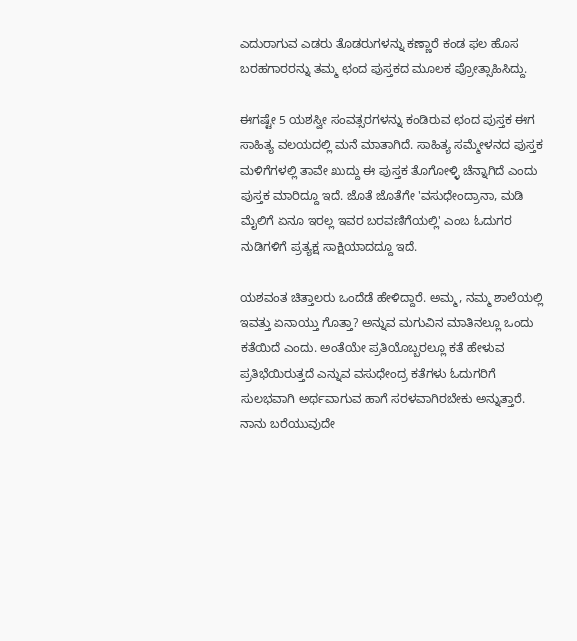ಎದುರಾಗುವ ಎಡರು ತೊಡರುಗಳನ್ನು ಕಣ್ಣಾರೆ ಕಂಡ ಫಲ ಹೊಸ ಬರಹಗಾರರನ್ನು ತಮ್ಮ ಛಂದ ಪುಸ್ತಕದ ಮೂಲಕ ಪ್ರೋತ್ಸಾಹಿಸಿದ್ದು.

ಈಗಷ್ಟೇ 5 ಯಶಸ್ವೀ ಸಂವತ್ಸರಗಳನ್ನು ಕಂಡಿರುವ ಛಂದ ಪುಸ್ತಕ ಈಗ ಸಾಹಿತ್ಯ ವಲಯದಲ್ಲಿ ಮನೆ ಮಾತಾಗಿದೆ. ಸಾಹಿತ್ಯ ಸಮ್ಮೇಳನದ ಪುಸ್ತಕ ಮಳಿಗೆಗಳಲ್ಲಿ ತಾವೇ ಖುದ್ದು ಈ ಪುಸ್ತಕ ತೊಗೋಳ್ಳಿ ಚೆನ್ನಾಗಿದೆ ಎಂದು ಪುಸ್ತಕ ಮಾರಿದ್ದೂ ಇದೆ. ಜೊತೆ ಜೊತೆಗೇ 'ವಸುಧೇಂದ್ರಾನಾ, ಮಡಿ ಮೈಲಿಗೆ ಏನೂ ಇರಲ್ಲ ಇವರ ಬರವಣಿಗೆಯಲ್ಲಿ' ಎಂಬ ಓದುಗರ ನುಡಿಗಳಿಗೆ ಪ್ರತ್ಯಕ್ಷ ಸಾಕ್ಷಿಯಾದದ್ದೂ ಇದೆ.

ಯಶವಂತ ಚಿತ್ತಾಲರು ಒಂದೆಡೆ ಹೇಳಿದ್ದಾರೆ. ಅಮ್ಮ, ನಮ್ಮ ಶಾಲೆಯಲ್ಲಿ ಇವತ್ತು ಏನಾಯ್ತು ಗೊತ್ತಾ? ಅನ್ನುವ ಮಗುವಿನ ಮಾತಿನಲ್ಲೂ ಒಂದು ಕತೆಯಿದೆ ಎಂದು. ಅಂತೆಯೇ ಪ್ರತಿಯೊಬ್ಬರಲ್ಲೂ ಕತೆ ಹೇಳುವ ಪ್ರತಿಭೆಯಿರುತ್ತದೆ ಎನ್ನುವ ವಸುಧೇಂದ್ರ ಕತೆಗಳು ಓದುಗರಿಗೆ ಸುಲಭವಾಗಿ ಅರ್ಥವಾಗುವ ಹಾಗೆ ಸರಳವಾಗಿರಬೇಕು ಅನ್ನುತ್ತಾರೆ. ನಾನು ಬರೆಯುವುದೇ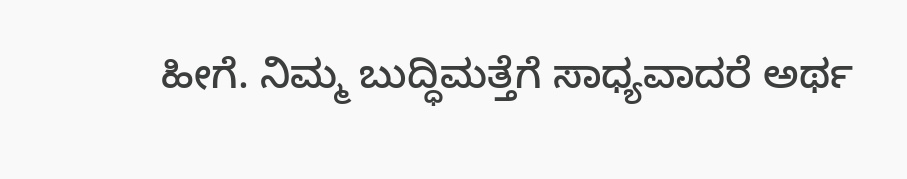ಹೀಗೆ. ನಿಮ್ಮ ಬುದ್ಧಿಮತ್ತೆಗೆ ಸಾಧ್ಯವಾದರೆ ಅರ್ಥ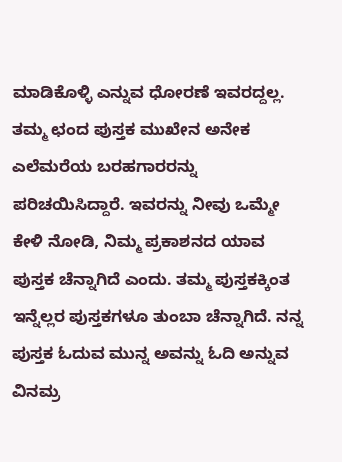ಮಾಡಿಕೊಳ್ಳಿ ಎನ್ನುವ ಧೋರಣೆ ಇವರದ್ದಲ್ಲ. ತಮ್ಮ ಛಂದ ಪುಸ್ತಕ ಮುಖೇನ ಅನೇಕ ಎಲೆಮರೆಯ ಬರಹಗಾರರನ್ನು ಪರಿಚಯಿಸಿದ್ದಾರೆ. ಇವರನ್ನು ನೀವು ಒಮ್ಮೇ ಕೇಳಿ ನೋಡಿ, ನಿಮ್ಮ ಪ್ರಕಾಶನದ ಯಾವ ಪುಸ್ತಕ ಚೆನ್ನಾಗಿದೆ ಎಂದು. ತಮ್ಮ ಪುಸ್ತಕಕ್ಕಿಂತ ಇನ್ನೆಲ್ಲರ ಪುಸ್ತಕಗಳೂ ತುಂಬಾ ಚೆನ್ನಾಗಿದೆ. ನನ್ನ ಪುಸ್ತಕ ಓದುವ ಮುನ್ನ ಅವನ್ನು ಓದಿ ಅನ್ನುವ ವಿನಮ್ರ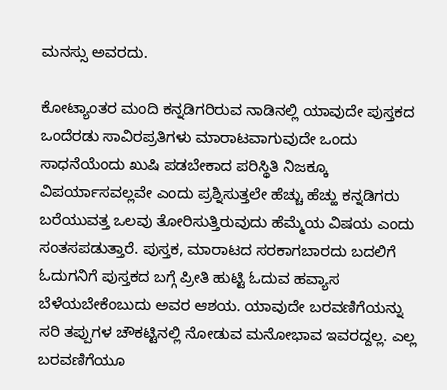ಮನಸ್ಸು ಅವರದು.

ಕೋಟ್ಯಾಂತರ ಮಂದಿ ಕನ್ನಡಿಗರಿರುವ ನಾಡಿನಲ್ಲಿ ಯಾವುದೇ ಪುಸ್ತಕದ ಒಂದೆರಡು ಸಾವಿರಪ್ರತಿಗಳು ಮಾರಾಟವಾಗುವುದೇ ಒಂದು ಸಾಧನೆಯೆಂದು ಖುಷಿ ಪಡಬೇಕಾದ ಪರಿಸ್ಥಿತಿ ನಿಜಕ್ಕೂ ವಿಪರ್ಯಾಸವಲ್ಲವೇ ಎಂದು ಪ್ರಶ್ನಿಸುತ್ತಲೇ ಹೆಚ್ಚು ಹೆಚ್ಹು ಕನ್ನಡಿಗರು ಬರೆಯುವತ್ತ ಒಲವು ತೋರಿಸುತ್ತಿರುವುದು ಹೆಮ್ಮೆಯ ವಿಷಯ ಎಂದು ಸಂತಸಪಡುತ್ತಾರೆ. ಪುಸ್ತಕ, ಮಾರಾಟದ ಸರಕಾಗಬಾರದು ಬದಲಿಗೆ ಓದುಗನಿಗೆ ಪುಸ್ತಕದ ಬಗ್ಗೆ ಪ್ರೀತಿ ಹುಟ್ಟಿ ಓದುವ ಹವ್ಯಾಸ ಬೆಳೆಯಬೇಕೆಂಬುದು ಅವರ ಆಶಯ. ಯಾವುದೇ ಬರವಣಿಗೆಯನ್ನು ಸರಿ ತಪ್ಪುಗಳ ಚೌಕಟ್ಟಿನಲ್ಲಿ ನೋಡುವ ಮನೋಭಾವ ಇವರದ್ದಲ್ಲ. ಎಲ್ಲ ಬರವಣಿಗೆಯೂ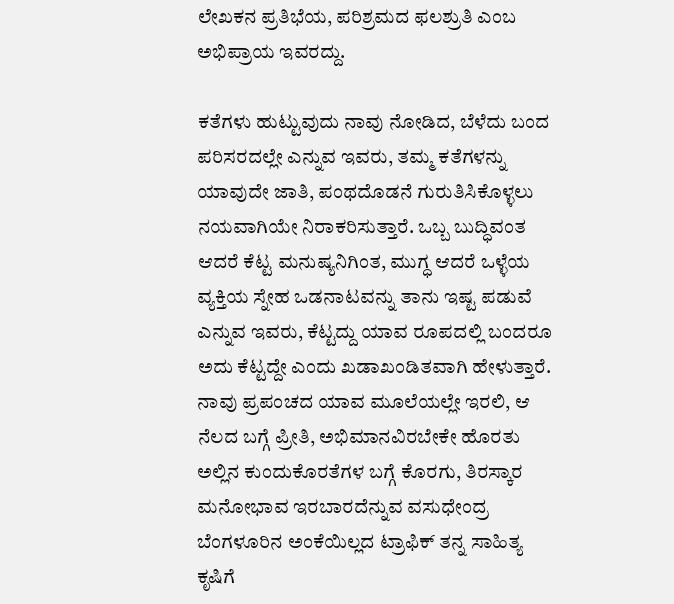ಲೇಖಕನ ಪ್ರತಿಭೆಯ, ಪರಿಶ್ರಮದ ಫಲಶ್ರುತಿ ಎಂಬ ಅಭಿಪ್ರಾಯ ಇವರದ್ದು.

ಕತೆಗಳು ಹುಟ್ಟುವುದು ನಾವು ನೋಡಿದ, ಬೆಳೆದು ಬಂದ ಪರಿಸರದಲ್ಲೇ ಎನ್ನುವ ಇವರು, ತಮ್ಮ ಕತೆಗಳನ್ನು ಯಾವುದೇ ಜಾತಿ, ಪಂಥದೊಡನೆ ಗುರುತಿಸಿಕೊಳ್ಳಲು ನಯವಾಗಿಯೇ ನಿರಾಕರಿಸುತ್ತಾರೆ. ಒಬ್ಬ ಬುದ್ಧಿವಂತ ಆದರೆ ಕೆಟ್ಟ ಮನುಷ್ಯನಿಗಿಂತ, ಮುಗ್ಧ ಆದರೆ ಒಳ್ಳೆಯ ವ್ಯಕ್ತಿಯ ಸ್ನೇಹ ಒಡನಾಟವನ್ನು ತಾನು ಇಷ್ಟ ಪಡುವೆ ಎನ್ನುವ ಇವರು, ಕೆಟ್ಟದ್ದು ಯಾವ ರೂಪದಲ್ಲಿ ಬಂದರೂ ಅದು ಕೆಟ್ಟದ್ದೇ ಎಂದು ಖಡಾಖಂಡಿತವಾಗಿ ಹೇಳುತ್ತಾರೆ. ನಾವು ಪ್ರಪಂಚದ ಯಾವ ಮೂಲೆಯಲ್ಲೇ ಇರಲಿ, ಆ ನೆಲದ ಬಗ್ಗೆ ಪ್ರೀತಿ, ಅಭಿಮಾನವಿರಬೇಕೇ ಹೊರತು ಅಲ್ಲಿನ ಕುಂದುಕೊರತೆಗಳ ಬಗ್ಗೆ ಕೊರಗು, ತಿರಸ್ಕಾರ ಮನೋಭಾವ ಇರಬಾರದೆನ್ನುವ ವಸುಧೇಂದ್ರ ಬೆಂಗಳೂರಿನ ಅಂಕೆಯಿಲ್ಲದ ಟ್ರಾಫಿಕ್ ತನ್ನ ಸಾಹಿತ್ಯ ಕೃಷಿಗೆ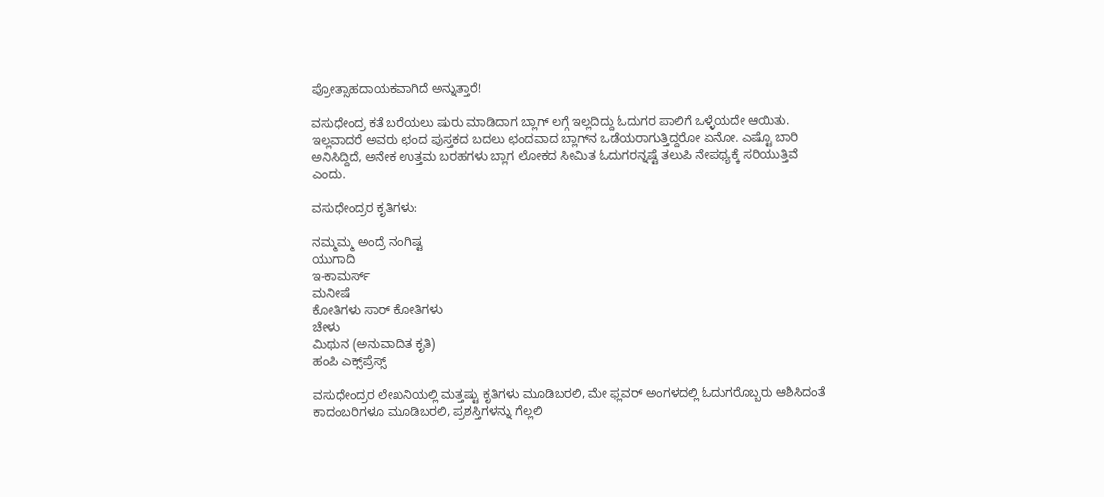ಪ್ರೋತ್ಸಾಹದಾಯಕವಾಗಿದೆ ಅನ್ನುತ್ತಾರೆ!

ವಸುಧೇಂದ್ರ ಕತೆ ಬರೆಯಲು ಷುರು ಮಾಡಿದಾಗ ಬ್ಲಾಗ್ ಲಗ್ಗೆ ಇಲ್ಲದಿದ್ದು ಓದುಗರ ಪಾಲಿಗೆ ಒಳ್ಳೆಯದೇ ಆಯಿತು. ಇಲ್ಲವಾದರೆ ಅವರು ಛಂದ ಪುಸ್ತಕದ ಬದಲು ಛಂದವಾದ ಬ್ಲಾಗ್‌ನ ಒಡೆಯರಾಗುತ್ತಿದ್ದರೋ ಏನೋ. ಎಷ್ಟೊ ಬಾರಿ ಅನಿಸಿದ್ದಿದೆ, ಅನೇಕ ಉತ್ತಮ ಬರಹಗಳು ಬ್ಲಾಗ ಲೋಕದ ಸೀಮಿತ ಓದುಗರನ್ನಷ್ಟೆ ತಲುಪಿ ನೇಪಥ್ಯಕ್ಕೆ ಸರಿಯುತ್ತಿವೆ ಎಂದು.

ವಸುಧೇಂದ್ರರ ಕೃತಿಗಳು:

ನಮ್ಮಮ್ಮ ಅಂದ್ರೆ ನಂಗಿಷ್ಟ
ಯುಗಾದಿ
ಇ-ಕಾಮರ್ಸ್
ಮನೀಷೆ
ಕೋತಿಗಳು ಸಾರ್ ಕೋತಿಗಳು
ಚೇಳು
ಮಿಥುನ (ಅನುವಾದಿತ ಕೃತಿ)
ಹಂಪಿ ಎಕ್ಸ್‌ಪ್ರೆಸ್ಸ್

ವಸುಧೇಂದ್ರರ ಲೇಖನಿಯಲ್ಲಿ ಮತ್ತಷ್ಟು ಕೃತಿಗಳು ಮೂಡಿಬರಲಿ, ಮೇ ಫ್ಲವರ್ ಅಂಗಳದಲ್ಲಿ ಓದುಗರೊಬ್ಬರು ಆಶಿಸಿದಂತೆ ಕಾದಂಬರಿಗಳೂ ಮೂಡಿಬರಲಿ, ಪ್ರಶಸ್ತಿಗಳನ್ನು ಗೆಲ್ಲಲಿ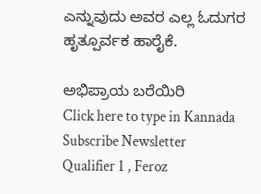ಎನ್ನುವುದು ಅವರ ಎಲ್ಲ ಓದುಗರ ಹೃತ್ಪೂರ್ವಕ ಹಾರೈಕೆ.

ಅಭಿಪ್ರಾಯ ಬರೆಯಿರಿ
Click here to type in Kannada
Subscribe Newsletter
Qualifier 1 , Feroz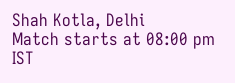Shah Kotla, Delhi
Match starts at 08:00 pm IST